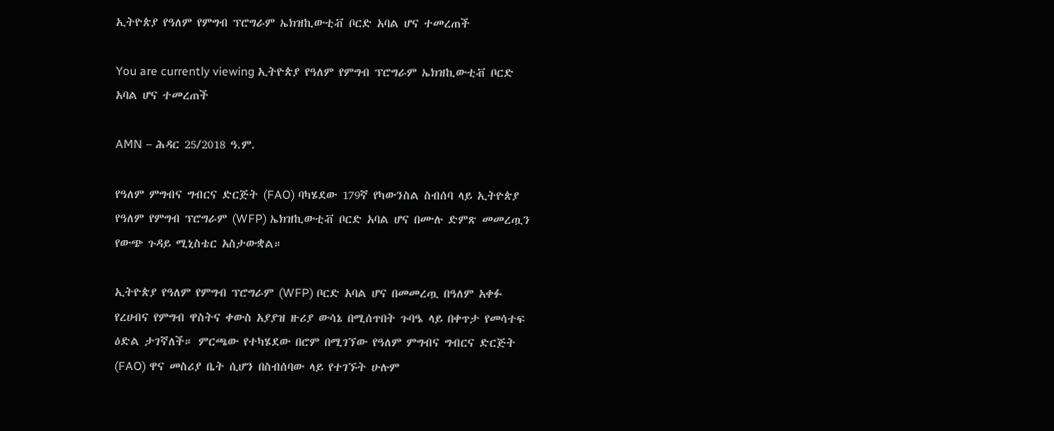ኢትዮጵያ የዓለም የምግብ ፕሮግራም ኤክዝኪውቲቭ ቦርድ አባል ሆና ተመረጠች

You are currently viewing ኢትዮጵያ የዓለም የምግብ ፕሮግራም ኤክዝኪውቲቭ ቦርድ አባል ሆና ተመረጠች

AMN – ሕዳር 25/2018 ዓ.ም.

የዓለም ምግብና ግብርና ድርጅት (FAO) ባካሄደው 179ኛ የካውንስል ስብሰባ ላይ ኢትዮጵያ የዓለም የምግብ ፕሮግራም (WFP) ኤክዝኪውቲቭ ቦርድ አባል ሆና በሙሉ ድምጽ መመረጧን የውጭ ጉዳይ ሚኒስቴር አስታውቋል።

ኢትዮጵያ የዓለም የምግብ ፕሮግራም (WFP) ቦርድ አባል ሆና በመመረጧ በዓለም አቀፉ የረሀብና የምግብ ዋስትና ቀውስ አያያዝ ዙሪያ ውሳኔ በሚሰጥበት ጉባዔ ላይ በቀጥታ የመሳተፍ ዕድል ታገኛለች። ምርጫው የተካሄደው በሮም በሚገኘው የዓለም ምግብና ግብርና ድርጅት (FAO) ዋና መስሪያ ቤት ሲሆን በስብሰባው ላይ የተገኙት ሁሉም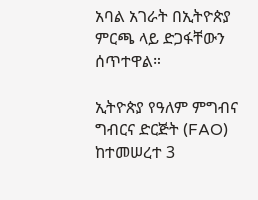አባል አገራት በኢትዮጵያ ምርጫ ላይ ድጋፋቸውን ሰጥተዋል።

ኢትዮጵያ የዓለም ምግብና ግብርና ድርጅት (FAO) ከተመሠረተ 3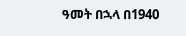ዓመት በኋላ በ1940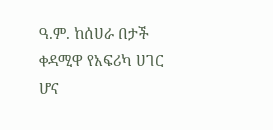ዓ.ም. ከሰሀራ በታች ቀዳሚዋ የአፍሪካ ሀገር ሆና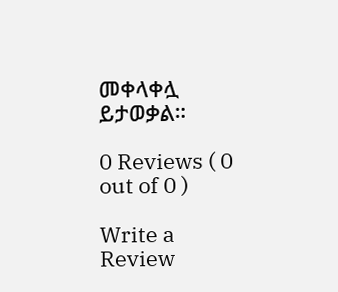መቀላቀሏ ይታወቃል።

0 Reviews ( 0 out of 0 )

Write a Review